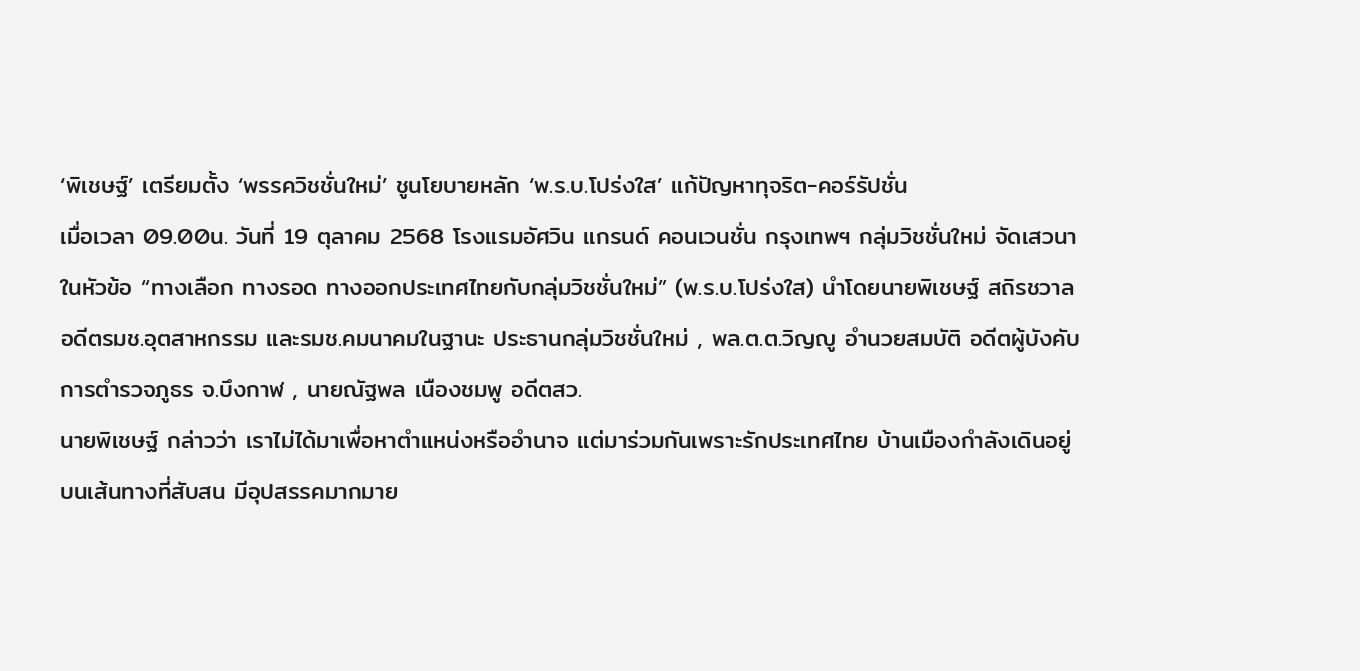‘พิเชษฐ์’ เตรียมตั้ง ‘พรรควิชชั่นใหม่’ ชูนโยบายหลัก ‘พ.ร.บ.โปร่งใส’ แก้ปัญหาทุจริต-คอร์รัปชั่น
เมื่อเวลา 09.00น. วันที่ 19 ตุลาคม 2568 โรงแรมอัศวิน แกรนด์ คอนเวนชั่น กรุงเทพฯ กลุ่มวิชชั่นใหม่ จัดเสวนา ในหัวข้อ “ทางเลือก ทางรอด ทางออกประเทศไทยกับกลุ่มวิชชั่นใหม่” (พ.ร.บ.โปร่งใส) นำโดยนายพิเชษฐ์ สถิรชวาล อดีตรมช.อุตสาหกรรม และรมช.คมนาคมในฐานะ ประธานกลุ่มวิชชั่นใหม่ , พล.ต.ต.วิญญู อำนวยสมบัติ อดีตผู้บังคับการตำรวจภูธร จ.บึงกาฬ , นายณัฐพล เนืองชมพู อดีตสว.
นายพิเชษฐ์ กล่าวว่า เราไม่ได้มาเพื่อหาตำแหน่งหรืออำนาจ แต่มาร่วมกันเพราะรักประเทศไทย บ้านเมืองกำลังเดินอยู่บนเส้นทางที่สับสน มีอุปสรรคมากมาย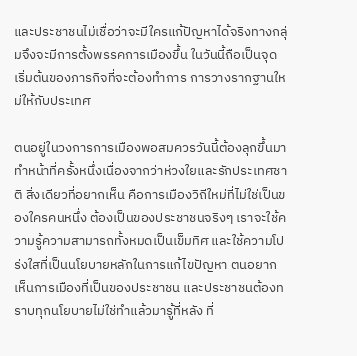และประชาชนไม่เชื่อว่าจะมีใครแก้ปัญหาได้จริงทางกลุ่มจึงจะมีการตั้งพรรคการเมืองขึ้น ในวันนี้ถือเป็นจุดเริ่มต้นของภารกิจที่จะต้องทำการ การวางรากฐานใหม่ให้กับประเทศ

ตนอยู่ในวงการการเมืองพอสมควรวันนี้ต้องลุกขึ้นมาทำหน้าที่ครั้งหนึ่งเนื่องจากว่าห่วงใยและรักประเทศชาติ สิ่งเดียวที่อยากเห็น คือการเมืองวิถีใหม่ที่ไม่ใช่เป็นของใครคนหนึ่ง ต้องเป็นของประชาชนจริงๆ เราจะใช้ความรู้ความสามารถทั้งหมดเป็นเข็มทิศ และใช้ความโปร่งใสที่เป็นนโยบายหลักในการแก้ไขปัญหา ตนอยากเห็นการเมืองที่เป็นของประชาชน และประชาชนต้องทราบทุกนโยบายไม่ใช่ทำแล้วมารู้ที่หลัง ที่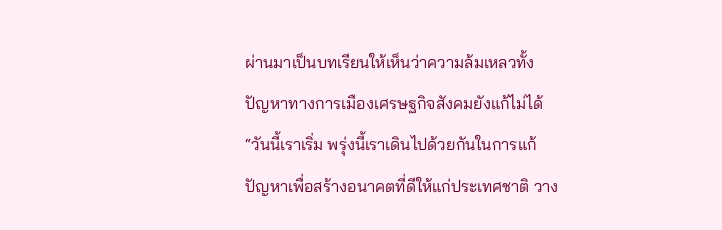ผ่านมาเป็นบทเรียนให้เห็นว่าความล้มเหลวทั้งปัญหาทางการเมืองเศรษฐกิจสังคมยังแก้ไม่ได้
“วันนี้เราเริ่ม พรุ่งนี้เราเดินไปด้วยกันในการแก้ปัญหาเพื่อสร้างอนาคตที่ดีให้แก่ประเทศชาติ วาง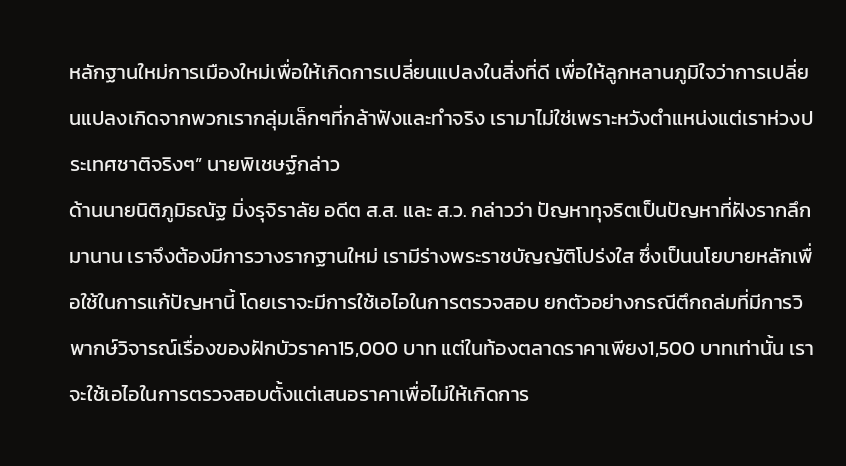หลักฐานใหม่การเมืองใหม่เพื่อให้เกิดการเปลี่ยนแปลงในสิ่งที่ดี เพื่อให้ลูกหลานภูมิใจว่าการเปลี่ยนแปลงเกิดจากพวกเรากลุ่มเล็กๆที่กล้าฟังและทำจริง เรามาไม่ใช่เพราะหวังตำแหน่งแต่เราห่วงประเทศชาติจริงๆ” นายพิเชษฐ์กล่าว
ด้านนายนิติภูมิธณัฐ มิ่งรุจิราลัย อดีต ส.ส. และ ส.ว. กล่าวว่า ปัญหาทุจริตเป็นปัญหาที่ฝังรากลึกมานาน เราจึงต้องมีการวางรากฐานใหม่ เรามีร่างพระราชบัญญัติโปร่งใส ซึ่งเป็นนโยบายหลักเพื่อใช้ในการแก้ปัญหานี้ โดยเราจะมีการใช้เอไอในการตรวจสอบ ยกตัวอย่างกรณีตึกถล่มที่มีการวิพากษ์วิจารณ์เรื่องของฝักบัวราคา15,000 บาท แต่ในท้องตลาดราคาเพียง1,500 บาทเท่านั้น เราจะใช้เอไอในการตรวจสอบตั้งแต่เสนอราคาเพื่อไม่ให้เกิดการ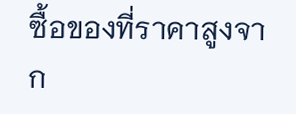ซื้อของที่ราคาสูงจาก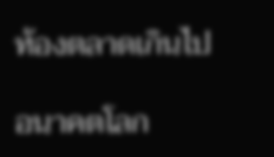ท้องตลาดเกินไป

อนาคตโลก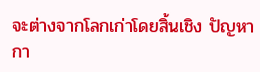จะต่างจากโลกเก่าโดยสิ้นเชิง ปัญหากา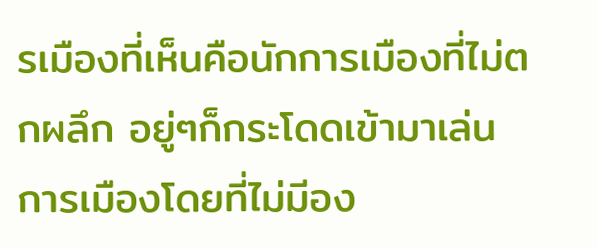รเมืองที่เห็นคือนักการเมืองที่ไม่ตกผลึก อยู่ๆก็กระโดดเข้ามาเล่นการเมืองโดยที่ไม่มีอง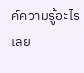ค์ความรู้อะไรเลย